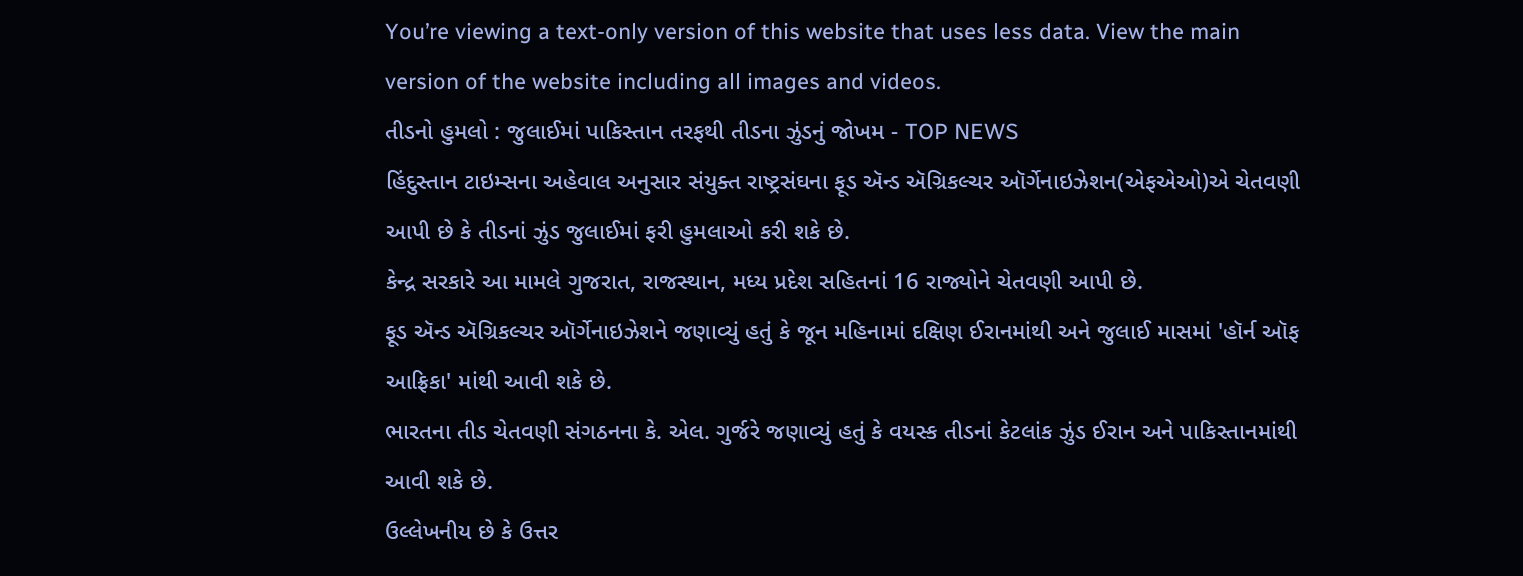You’re viewing a text-only version of this website that uses less data. View the main version of the website including all images and videos.
તીડનો હુમલો : જુલાઈમાં પાકિસ્તાન તરફથી તીડના ઝુંડનું જોખમ - TOP NEWS
હિંદુસ્તાન ટાઇમ્સના અહેવાલ અનુસાર સંયુક્ત રાષ્ટ્રસંઘના ફૂડ ઍન્ડ ઍગ્રિકલ્ચર ઑર્ગેનાઇઝેશન(એફએઓ)એ ચેતવણી આપી છે કે તીડનાં ઝુંડ જુલાઈમાં ફરી હુમલાઓ કરી શકે છે.
કેન્દ્ર સરકારે આ મામલે ગુજરાત, રાજસ્થાન, મધ્ય પ્રદેશ સહિતનાં 16 રાજ્યોને ચેતવણી આપી છે.
ફૂડ ઍન્ડ ઍગ્રિકલ્ચર ઑર્ગેનાઇઝેશને જણાવ્યું હતું કે જૂન મહિનામાં દક્ષિણ ઈરાનમાંથી અને જુલાઈ માસમાં 'હૉર્ન ઑફ આફ્રિકા' માંથી આવી શકે છે.
ભારતના તીડ ચેતવણી સંગઠનના કે. એલ. ગુર્જરે જણાવ્યું હતું કે વયસ્ક તીડનાં કેટલાંક ઝુંડ ઈરાન અને પાકિસ્તાનમાંથી આવી શકે છે.
ઉલ્લેખનીય છે કે ઉત્તર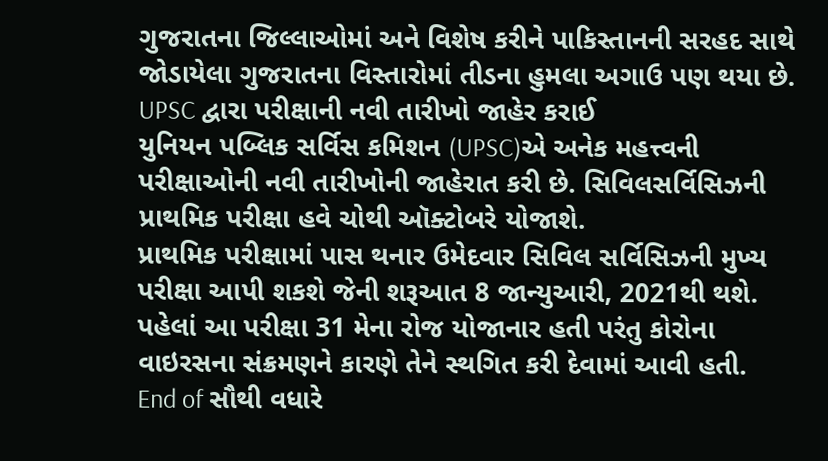ગુજરાતના જિલ્લાઓમાં અને વિશેષ કરીને પાકિસ્તાનની સરહદ સાથે જોડાયેલા ગુજરાતના વિસ્તારોમાં તીડના હુમલા અગાઉ પણ થયા છે.
UPSC દ્વારા પરીક્ષાની નવી તારીખો જાહેર કરાઈ
યુનિયન પબ્લિક સર્વિસ કમિશન (UPSC)એ અનેક મહત્ત્વની પરીક્ષાઓની નવી તારીખોની જાહેરાત કરી છે. સિવિલસર્વિસિઝની પ્રાથમિક પરીક્ષા હવે ચોથી ઑક્ટોબરે યોજાશે.
પ્રાથમિક પરીક્ષામાં પાસ થનાર ઉમેદવાર સિવિલ સર્વિસિઝની મુખ્ય પરીક્ષા આપી શકશે જેની શરૂઆત 8 જાન્યુઆરી, 2021થી થશે.
પહેલાં આ પરીક્ષા 31 મેના રોજ યોજાનાર હતી પરંતુ કોરોના વાઇરસના સંક્રમણને કારણે તેને સ્થગિત કરી દેવામાં આવી હતી.
End of સૌથી વધારે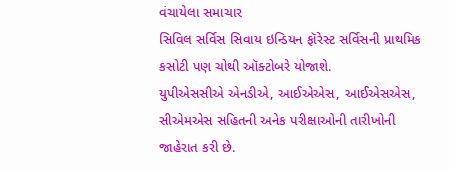વંચાયેલા સમાચાર
સિવિલ સર્વિસ સિવાય ઇન્ડિયન ફૉરેસ્ટ સર્વિસની પ્રાથમિક કસોટી પણ ચોથી ઑક્ટોબરે યોજાશે.
યુપીએસસીએ એનડીએ, આઈએએસ, આઈએસએસ, સીએમએસ સહિતની અનેક પરીક્ષાઓની તારીખોની જાહેરાત કરી છે.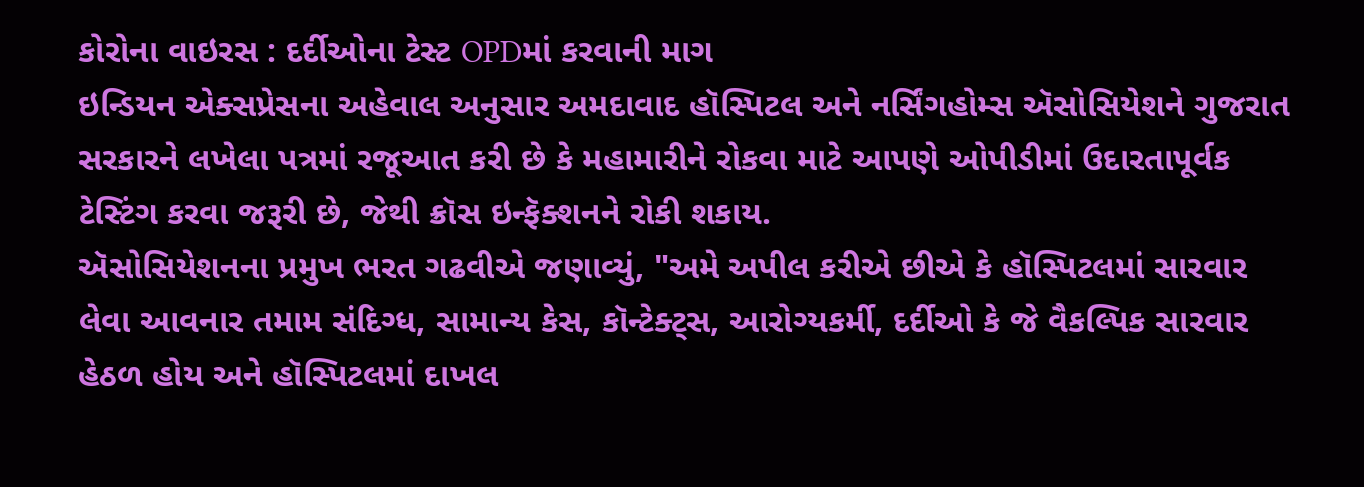કોરોના વાઇરસ : દર્દીઓના ટેસ્ટ OPDમાં કરવાની માગ
ઇન્ડિયન એક્સપ્રેસના અહેવાલ અનુસાર અમદાવાદ હૉસ્પિટલ અને નર્સિંગહોમ્સ ઍસોસિયેશને ગુજરાત સરકારને લખેલા પત્રમાં રજૂઆત કરી છે કે મહામારીને રોકવા માટે આપણે ઓપીડીમાં ઉદારતાપૂર્વક ટેસ્ટિંગ કરવા જરૂરી છે, જેથી ક્રૉસ ઇન્ફૅક્શનને રોકી શકાય.
ઍસોસિયેશનના પ્રમુખ ભરત ગઢવીએ જણાવ્યું, "અમે અપીલ કરીએ છીએ કે હૉસ્પિટલમાં સારવાર લેવા આવનાર તમામ સંદિગ્ધ, સામાન્ય કેસ, કૉન્ટેક્ટ્સ, આરોગ્યકર્મી, દર્દીઓ કે જે વૈકલ્પિક સારવાર હેઠળ હોય અને હૉસ્પિટલમાં દાખલ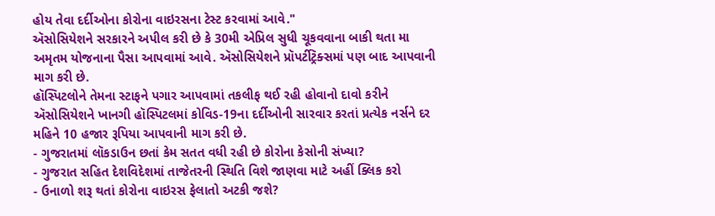હોય તેવા દર્દીઓના કોરોના વાઇરસના ટેસ્ટ કરવામાં આવે."
ઍસોસિયેશને સરકારને અપીલ કરી છે કે 30મી એપ્રિલ સુધી ચૂકવવાના બાકી થતા મા અમૃતમ યોજનાના પૈસા આપવામાં આવે. ઍસોસિયેશને પ્રૉપર્ટીટ્રૅક્સમાં પણ બાદ આપવાની માગ કરી છે.
હૉસ્પિટલોને તેમના સ્ટાફને પગાર આપવામાં તકલીફ થઈ રહી હોવાનો દાવો કરીને ઍસોસિયેશને ખાનગી હૉસ્પિટલમાં કોવિડ-19ના દર્દીઓની સારવાર કરતાં પ્રત્યેક નર્સને દર મહિને 10 હજાર રૂપિયા આપવાની માગ કરી છે.
- ગુજરાતમાં લૉકડાઉન છતાં કેમ સતત વધી રહી છે કોરોના કેસોની સંખ્યા?
- ગુજરાત સહિત દેશવિદેશમાં તાજેતરની સ્થિતિ વિશે જાણવા માટે અહીં ક્લિક કરો
- ઉનાળો શરૂ થતાં કોરોના વાઇરસ ફેલાતો અટકી જશે?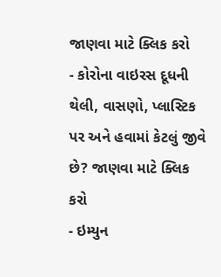જાણવા માટે ક્લિક કરો
- કોરોના વાઇરસ દૂધની થેલી, વાસણો, પ્લાસ્ટિક પર અને હવામાં કેટલું જીવે છે? જાણવા માટે ક્લિક કરો
- ઇમ્યુન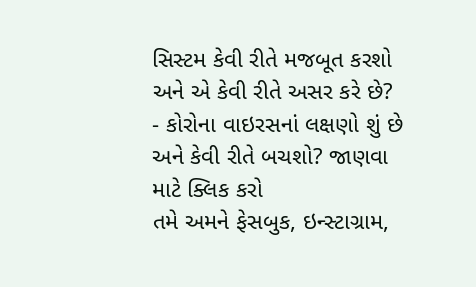સિસ્ટમ કેવી રીતે મજબૂત કરશો અને એ કેવી રીતે અસર કરે છે?
- કોરોના વાઇરસનાં લક્ષણો શું છે અને કેવી રીતે બચશો? જાણવા માટે ક્લિક કરો
તમે અમને ફેસબુક, ઇન્સ્ટાગ્રામ,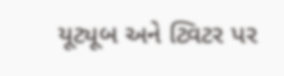યૂટ્યૂબ અને ટ્વિટર પર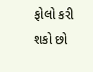ફોલો કરી શકો છો